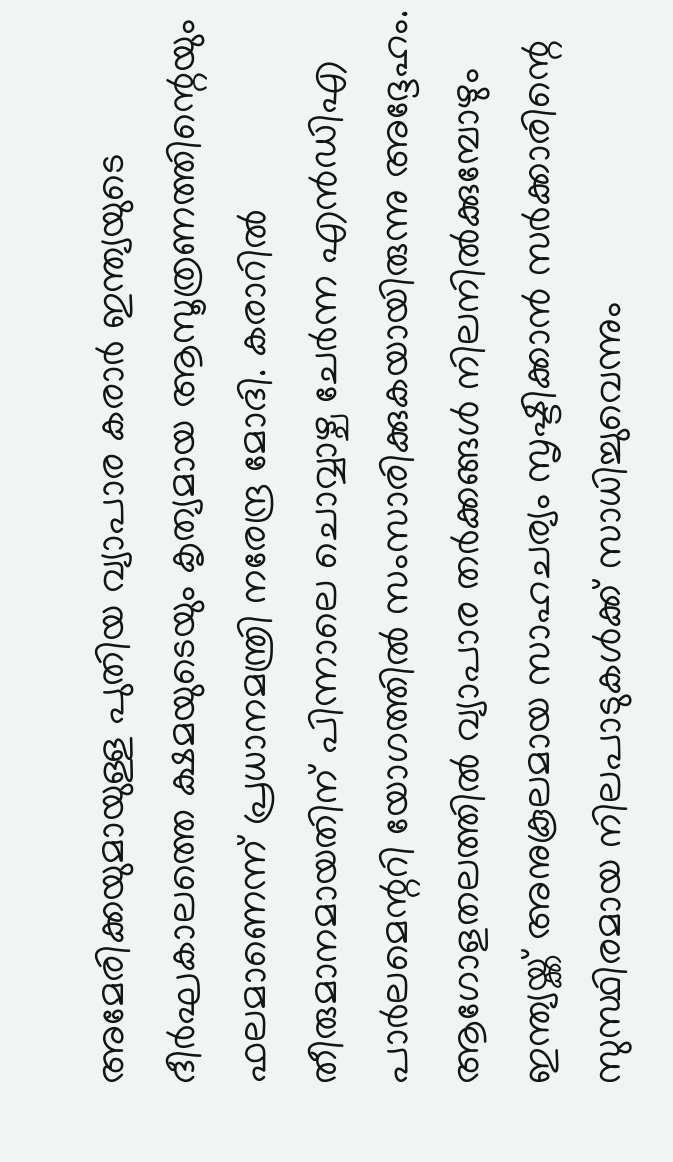അമേരിക്കയുമായുള്ള പുതിയ വ്യാപാര കരാർ ഇന്ത്യയുടെ ദീർഘകാലത്തെ ക്ഷമയുടെയും കൃത്യമായ ആസൂത്രണത്തിന്റെയും ഫലമാണെന്ന് പ്രധാനമന്ത്രി നരേന്ദ്ര മോദി. കരാറിൽ തീരുമാനമായതിന് പിന്നാലെ ചൊവ്വാഴ്ച ചേർന്ന എൻഡിഎ പാർലമെന്ററി യോഗത്തിൽ സംസാരിക്കുകയായിരുന്നു അദ്ദേഹം. ആഗോളതലത്തിൽ വ്യാപാര തർക്കങ്ങൾ നിലനിൽക്കുമ്പോഴും ഇന്ത്യയ്ക്ക് അനുകൂലമായ സാഹചര്യം സൃഷ്ടിക്കാൻ സർക്കാരിന്റെ സുസ്ഥിരമായ നിലപാടുകൾക്ക് സാധിച്ചുവെന്നും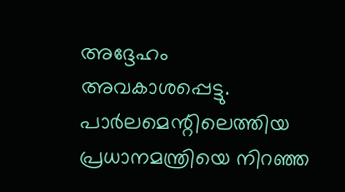അദ്ദേഹം അവകാശപ്പെട്ടു. പാർലമെന്റിലെത്തിയ പ്രധാനമന്ത്രിയെ നിറഞ്ഞ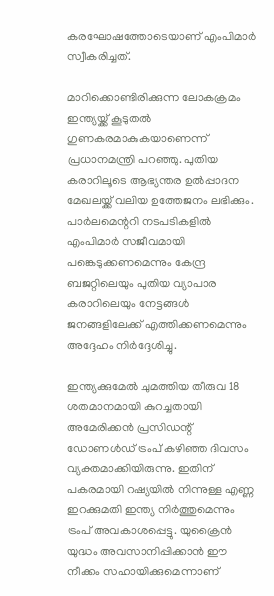കരഘോഷത്തോടെയാണ് എംപിമാർ സ്വീകരിച്ചത്.

മാറിക്കൊണ്ടിരിക്കുന്ന ലോകക്രമം ഇന്ത്യയ്ക്ക് കൂടുതൽ ഗുണകരമാകുകയാണെന്ന് പ്രധാനമന്ത്രി പറഞ്ഞു. പുതിയ കരാറിലൂടെ ആഭ്യന്തര ഉൽപ്പാദന മേഖലയ്ക്ക് വലിയ ഉത്തേജനം ലഭിക്കും. പാർലമെന്ററി നടപടികളിൽ എംപിമാർ സജീവമായി പങ്കെടുക്കണമെന്നും കേന്ദ്ര ബജറ്റിലെയും പുതിയ വ്യാപാര കരാറിലെയും നേട്ടങ്ങൾ ജനങ്ങളിലേക്ക് എത്തിക്കണമെന്നും അദ്ദേഹം നിർദ്ദേശിച്ചു.

ഇന്ത്യക്കുമേൽ ചുമത്തിയ തീരുവ 18 ശതമാനമായി കുറച്ചതായി അമേരിക്കൻ പ്രസിഡന്റ് ഡോണൾഡ് ട്രംപ് കഴിഞ്ഞ ദിവസം വ്യക്തമാക്കിയിരുന്നു. ഇതിന് പകരമായി റഷ്യയിൽ നിന്നുള്ള എണ്ണ ഇറക്കുമതി ഇന്ത്യ നിർത്തുമെന്നും ട്രംപ് അവകാശപ്പെട്ടു. യുക്രൈൻ യുദ്ധം അവസാനിപ്പിക്കാൻ ഈ നീക്കം സഹായിക്കുമെന്നാണ്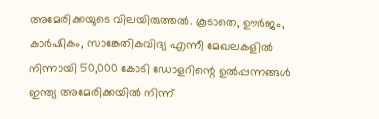അമേരിക്കയുടെ വിലയിരുത്തൽ. കൂടാതെ, ഊർജം, കാർഷികം, സാങ്കേതികവിദ്യ എന്നീ മേഖലകളിൽ നിന്നായി 50,000 കോടി ഡോളറിന്റെ ഉൽപ്പന്നങ്ങൾ ഇന്ത്യ അമേരിക്കയിൽ നിന്ന്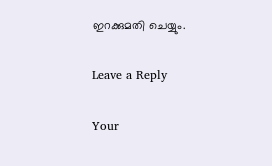ഇറക്കുമതി ചെയ്യും.

Leave a Reply

Your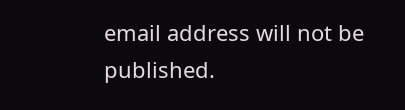email address will not be published.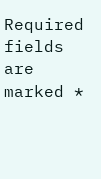Required fields are marked *